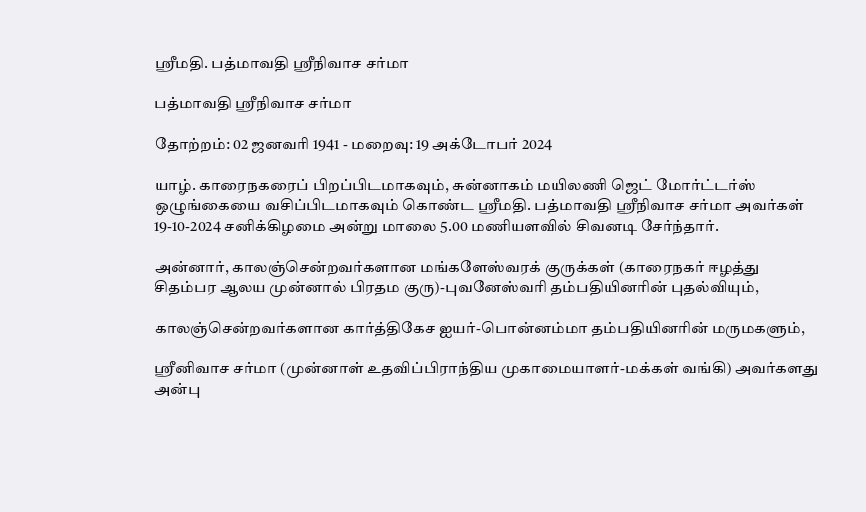ஶ்ரீமதி. பத்மாவதி ஶ்ரீநிவாச சர்மா

பத்மாவதி ஶ்ரீநிவாச சர்மா

தோற்றம்: 02 ஜனவரி 1941 - மறைவு: 19 அக்டோபர் 2024

யாழ். காரைநகரைப் பிறப்பிடமாகவும், சுன்னாகம் மயிலணி ஜெட் மோர்ட்டர்ஸ் ஒழுங்கையை வசிப்பிடமாகவும் கொண்ட ஶ்ரீமதி. பத்மாவதி ஸ்ரீநிவாச சர்மா அவர்கள் 19-10-2024 சனிக்கிழமை அன்று மாலை 5.00 மணியளவில் சிவனடி சேர்ந்தார்.

அன்னார், காலஞ்சென்றவர்களான மங்களேஸ்வரக் குருக்கள் (காரைநகர் ஈழத்து சிதம்பர ஆலய முன்னால் பிரதம குரு)-புவனேஸ்வரி தம்பதியினரின் புதல்வியும்,

காலஞ்சென்றவர்களான கார்த்திகேச ஐயர்-பொன்னம்மா தம்பதியினரின் மருமகளும்,

ஸ்ரீனிவாச சர்மா (முன்னாள் உதவிப்பிராந்திய முகாமையாளர்-மக்கள் வங்கி) அவர்களது அன்பு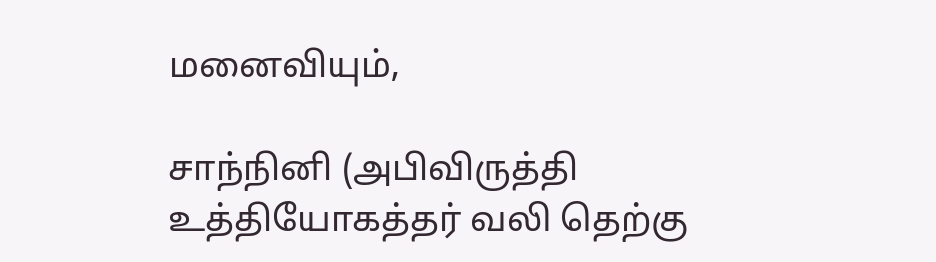மனைவியும்,

சாந்நினி (அபிவிருத்தி உத்தியோகத்தர் வலி தெற்கு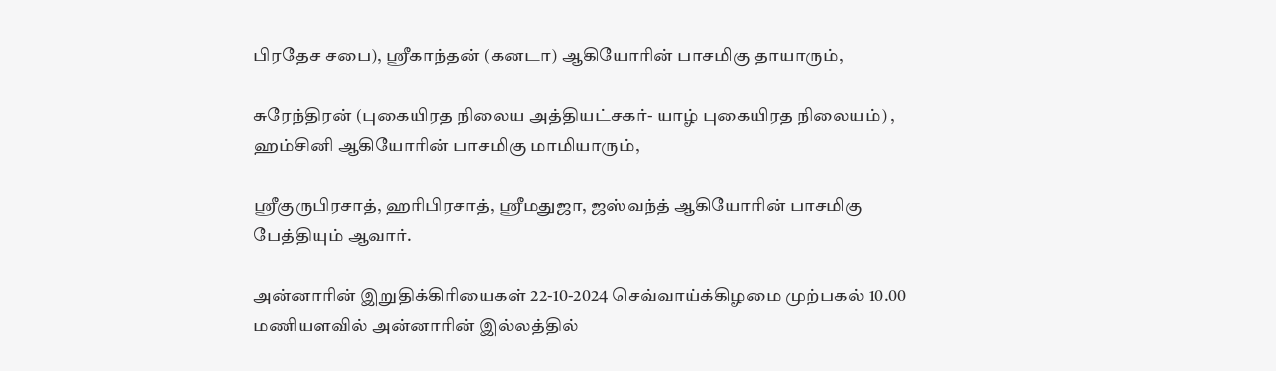பிரதேச சபை), ஸ்ரீகாந்தன் (கனடா) ஆகியோரின் பாசமிகு தாயாரும்,

சுரேந்திரன் (புகையிரத நிலைய அத்தியட்சகர்- யாழ் புகையிரத நிலையம்) , ஹம்சினி ஆகியோரின் பாசமிகு மாமியாரும்,

ஸ்ரீகுருபிரசாத், ஹரிபிரசாத், ஸ்ரீமதுஜா, ஜஸ்வந்த் ஆகியோரின் பாசமிகு பேத்தியும் ஆவார்.

அன்னாரின் இறுதிக்கிரியைகள் 22-10-2024 செவ்வாய்க்கிழமை முற்பகல் 10.00 மணியளவில் அன்னாரின் இல்லத்தில்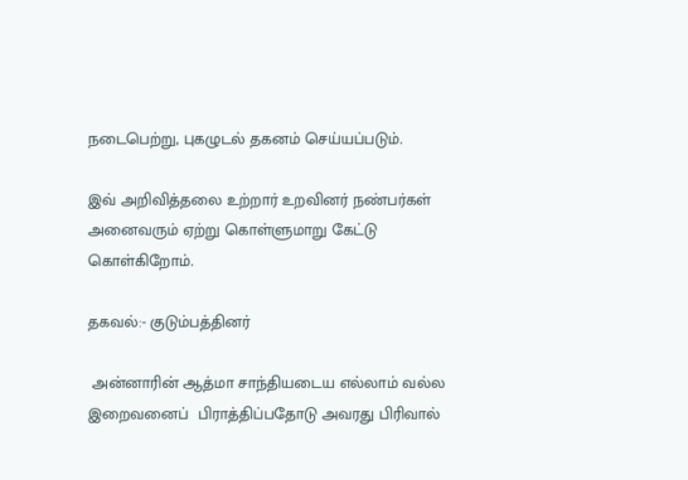நடைபெற்று, புகழுடல் தகனம் செய்யப்படும்.

இவ் அறிவித்தலை உற்றார் உறவினர் நண்பர்கள் அனைவரும் ஏற்று கொள்ளுமாறு கேட்டு கொள்கிறோம்.

தகவல்:- குடும்பத்தினர்

 அன்னாரின் ஆத்மா சாந்தியடைய எல்லாம் வல்ல இறைவனைப்  பிராத்திப்பதோடு அவரது பிரிவால்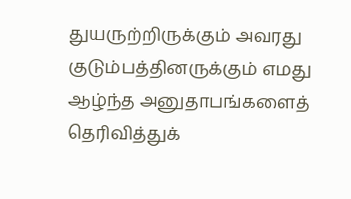துயருற்றிருக்கும் அவரது குடும்பத்தினருக்கும் எமது ஆழ்ந்த அனுதாபங்களைத் தெரிவித்துக்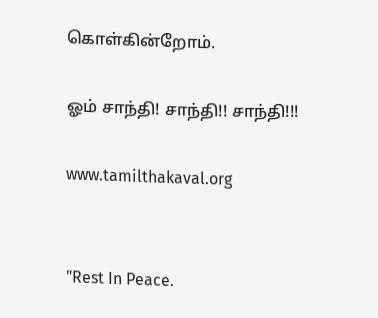கொள்கின்றோம்.

ஓம் சாந்தி! சாந்தி!! சாந்தி!!!

www.tamilthakaval.org


"Rest In Peace.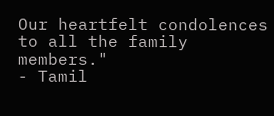Our heartfelt condolences to all the family members."
- Tamil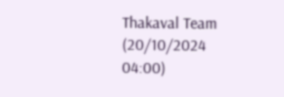Thakaval Team (20/10/2024 04:00)